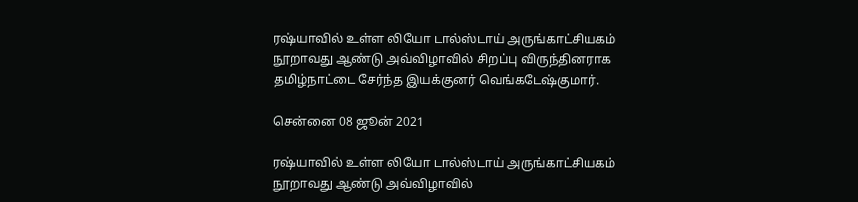ரஷ்யாவில் உள்ள லியோ டால்ஸ்டாய் அருங்காட்சியகம் நூறாவது ஆண்டு அவ்விழாவில் சிறப்பு விருந்தினராக தமிழ்நாட்டை சேர்ந்த இயக்குனர் வெங்கடேஷ்குமார்.

சென்னை 08 ஜூன் 2021

ரஷ்யாவில் உள்ள லியோ டால்ஸ்டாய் அருங்காட்சியகம் நூறாவது ஆண்டு அவ்விழாவில்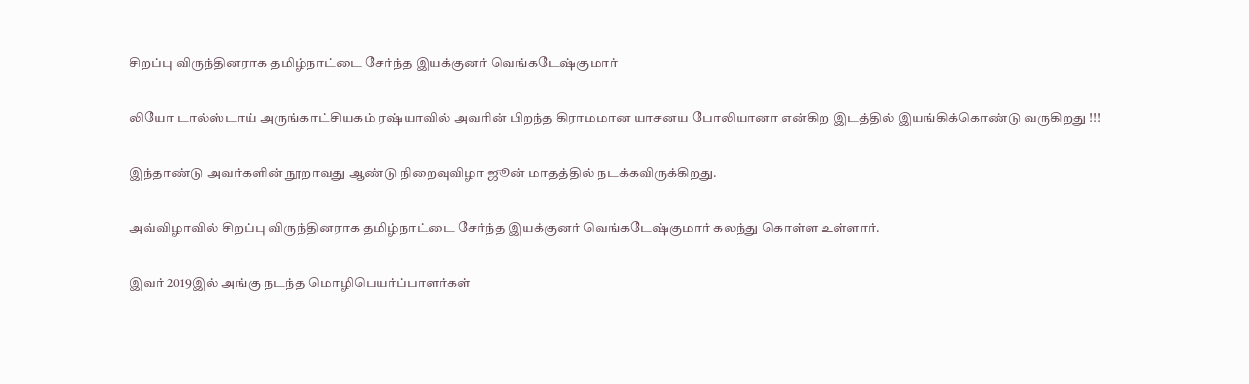சிறப்பு விருந்தினராக தமிழ்நாட்டை சேர்ந்த இயக்குனர் வெங்கடேஷ்குமார்

லியோ டால்ஸ்டாய் அருங்காட்சியகம் ரஷ்யாவில் அவரின் பிறந்த கிராமமான யாசனய போலியானா என்கிற இடத்தில் இயங்கிக்கொண்டு வருகிறது !!!

இந்தாண்டு அவர்களின் நூறாவது ஆண்டு நிறைவுவிழா ஜூன் மாதத்தில் நடக்கவிருக்கிறது.

அவ்விழாவில் சிறப்பு விருந்தினராக தமிழ்நாட்டை சேர்ந்த இயக்குனர் வெங்கடேஷ்குமார் கலந்து கொள்ள உள்ளார்.

இவர் 2019இல் அங்கு நடந்த மொழிபெயர்ப்பாளர்கள்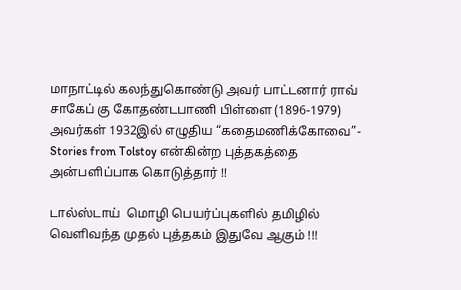மாநாட்டில் கலந்துகொண்டு அவர் பாட்டனார் ராவ் சாகேப் கு கோதண்டபாணி பிள்ளை (1896-1979) அவர்கள் 1932இல் எழுதிய “கதைமணிக்கோவை”- Stories from Tolstoy என்கின்ற புத்தகத்தை அன்பளிப்பாக கொடுத்தார் !!

டால்ஸ்டாய்  மொழி பெயர்ப்புகளில் தமிழில் வெளிவந்த முதல் புத்தகம் இதுவே ஆகும் !!!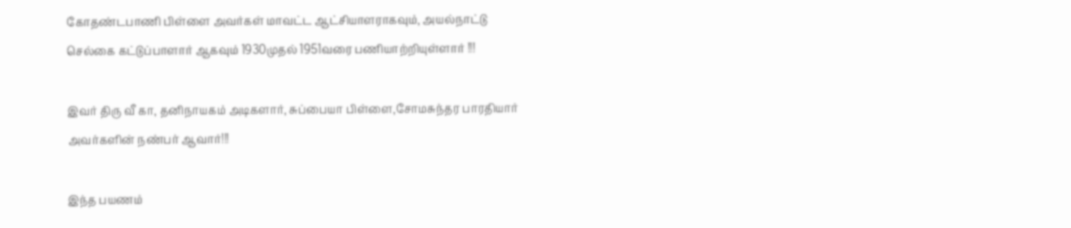கோதண்டபாணி பிள்ளை அவர்கள் மாவட்ட ஆட்சியாளராகவும், அயல்நாட்டு செல்கை கட்டுப்பாளார் ஆகவும் 1930முதல் 1951வரை பணியாற்றியுள்ளார் !!!

இவர் திரு வீ கா, தனிநாயகம் அடிகளார், சுப்பையா பிள்ளை,சோமசுந்தர பாரதியார் அவர்களின் நண்பர் ஆவார்!!!

இந்த பயணம்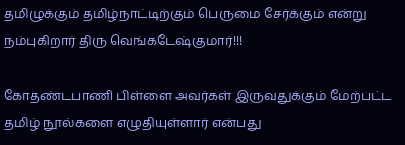தமிழுக்கும் தமிழ்நாட்டிற்கும் பெருமை சேர்க்கும் என்று நம்புகிறார் திரு வெங்கடேஷ்குமார்!!!

கோதண்டபாணி பிள்ளை அவர்கள் இருவதுக்கும் மேற்பட்ட தமிழ் நூல்களை எழுதியுள்ளார் என்பது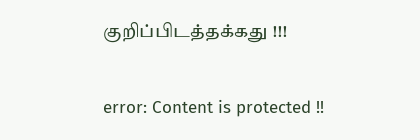குறிப்பிடத்தக்கது !!!

error: Content is protected !!